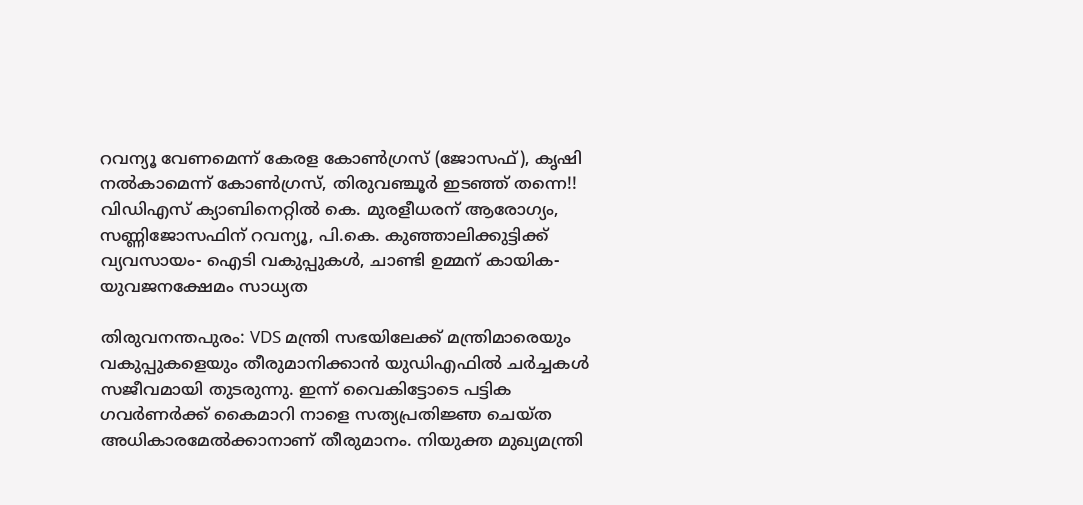റവന്യൂ വേണമെന്ന് കേരള കോൺഗ്രസ് (ജോസഫ്), കൃഷി നൽകാമെന്ന് കോൺഗ്രസ്, തിരുവഞ്ചൂർ ഇടഞ്ഞ് തന്നെ!! വിഡിഎസ് ക്യാബിനെറ്റിൽ കെ. മുരളീധരന് ആരോഗ്യം, സണ്ണിജോസഫിന് റവന്യൂ, പി.കെ. കുഞ്ഞാലിക്കുട്ടിക്ക് വ്യവസായം- ഐടി വകുപ്പുകൾ, ചാണ്ടി ഉമ്മന് കായിക- യുവജനക്ഷേമം സാധ്യത

തിരുവനന്തപുരം: VDS മന്ത്രി സഭയിലേക്ക് മന്ത്രിമാരെയും വകുപ്പുകളെയും തീരുമാനിക്കാൻ യുഡിഎഫിൽ ചർച്ചകൾ സജീവമായി തുടരുന്നു. ഇന്ന് വൈകിട്ടോടെ പട്ടിക ഗവർണർക്ക് കൈമാറി നാളെ സത്യപ്രതിജ്ഞ ചെയ്ത അധികാരമേൽക്കാനാണ് തീരുമാനം. നിയുക്ത മുഖ്യമന്ത്രി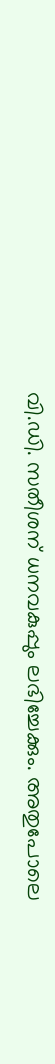വി.ഡി. സതീശന് ധനവകുപ്പും ലഭിച്ചേക്കും. അതുപോലെ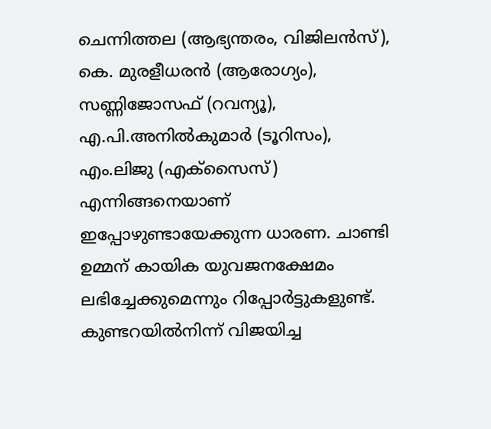ചെന്നിത്തല (ആഭ്യന്തരം, വിജിലൻസ്), കെ. മുരളീധരൻ (ആരോഗ്യം), സണ്ണിജോസഫ് (റവന്യൂ), എ.പി.അനിൽകുമാർ (ടൂറിസം), എം.ലിജു (എക്സൈസ്) എന്നിങ്ങനെയാണ് ഇപ്പോഴുണ്ടായേക്കുന്ന ധാരണ. ചാണ്ടി ഉമ്മന് കായിക യുവജനക്ഷേമം ലഭിച്ചേക്കുമെന്നും റിപ്പോർട്ടുകളുണ്ട്. കുണ്ടറയിൽനിന്ന് വിജയിച്ച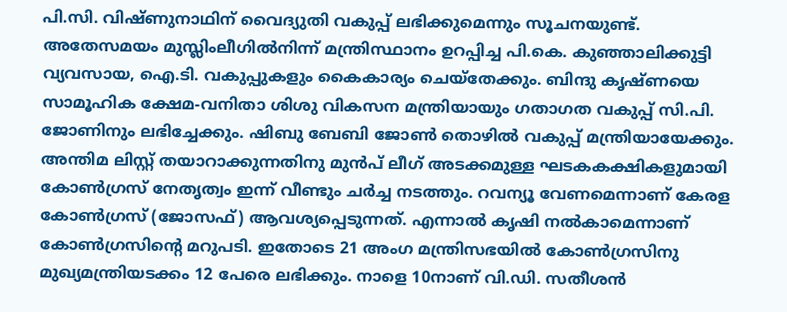പി.സി. വിഷ്ണുനാഥിന് വൈദ്യുതി വകുപ്പ് ലഭിക്കുമെന്നും സൂചനയുണ്ട്.
അതേസമയം മുസ്ലിംലീഗിൽനിന്ന് മന്ത്രിസ്ഥാനം ഉറപ്പിച്ച പി.കെ. കുഞ്ഞാലിക്കുട്ടി വ്യവസായ, ഐ.ടി. വകുപ്പുകളും കൈകാര്യം ചെയ്തേക്കും. ബിന്ദു കൃഷ്ണയെ സാമൂഹിക ക്ഷേമ-വനിതാ ശിശു വികസന മന്ത്രിയായും ഗതാഗത വകുപ്പ് സി.പി. ജോണിനും ലഭിച്ചേക്കും. ഷിബു ബേബി ജോൺ തൊഴിൽ വകുപ്പ് മന്ത്രിയായേക്കും.
അന്തിമ ലിസ്റ്റ് തയാറാക്കുന്നതിനു മുൻപ് ലീഗ് അടക്കമുള്ള ഘടകകക്ഷികളുമായി കോൺഗ്രസ് നേതൃത്വം ഇന്ന് വീണ്ടും ചർച്ച നടത്തും. റവന്യൂ വേണമെന്നാണ് കേരള കോൺഗ്രസ് (ജോസഫ്) ആവശ്യപ്പെടുന്നത്. എന്നാൽ കൃഷി നൽകാമെന്നാണ് കോൺഗ്രസിന്റെ മറുപടി. ഇതോടെ 21 അംഗ മന്ത്രിസഭയിൽ കോൺഗ്രസിനു മുഖ്യമന്ത്രിയടക്കം 12 പേരെ ലഭിക്കും. നാളെ 10നാണ് വി.ഡി. സതീശൻ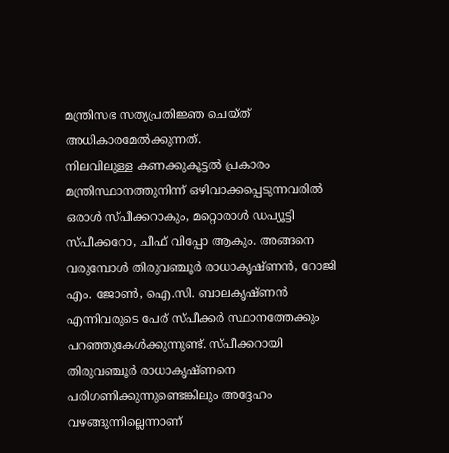മന്ത്രിസഭ സത്യപ്രതിജ്ഞ ചെയ്ത് അധികാരമേൽക്കുന്നത്.
നിലവിലുള്ള കണക്കുകൂട്ടൽ പ്രകാരം മന്ത്രിസ്ഥാനത്തുനിന്ന് ഒഴിവാക്കപ്പെടുന്നവരിൽ ഒരാൾ സ്പീക്കറാകും, മറ്റൊരാൾ ഡപ്യൂട്ടി സ്പീക്കറോ, ചീഫ് വിപ്പോ ആകും. അങ്ങനെ വരുമ്പോൾ തിരുവഞ്ചൂർ രാധാകൃഷ്ണൻ, റോജി എം. ജോൺ, ഐ.സി. ബാലകൃഷ്ണൻ എന്നിവരുടെ പേര് സ്പീക്കർ സ്ഥാനത്തേക്കും പറഞ്ഞുകേൾക്കുന്നുണ്ട്. സ്പീക്കറായി തിരുവഞ്ചൂർ രാധാകൃഷ്ണനെ പരിഗണിക്കുന്നുണ്ടെങ്കിലും അദ്ദേഹം വഴങ്ങുന്നില്ലെന്നാണ്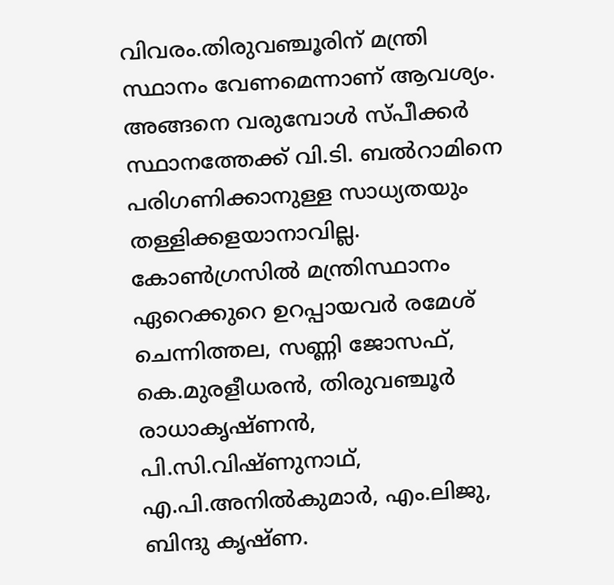വിവരം.തിരുവഞ്ചൂരിന് മന്ത്രി സ്ഥാനം വേണമെന്നാണ് ആവശ്യം. അങ്ങനെ വരുമ്പോൾ സ്പീക്കർ സ്ഥാനത്തേക്ക് വി.ടി. ബൽറാമിനെ പരിഗണിക്കാനുള്ള സാധ്യതയും തള്ളിക്കളയാനാവില്ല.
കോൺഗ്രസിൽ മന്ത്രിസ്ഥാനം ഏറെക്കുറെ ഉറപ്പായവർ രമേശ് ചെന്നിത്തല, സണ്ണി ജോസഫ്, കെ.മുരളീധരൻ, തിരുവഞ്ചൂർ രാധാകൃഷ്ണൻ, പി.സി.വിഷ്ണുനാഥ്, എ.പി.അനിൽകുമാർ, എം.ലിജു, ബിന്ദു കൃഷ്ണ.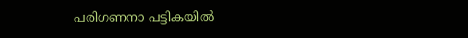പരിഗണനാ പട്ടികയിൽ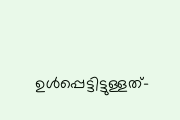ഉൾപ്പെട്ടിട്ടുള്ളത്-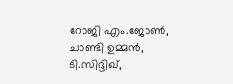റോജി എം.ജോൺ, ചാണ്ടി ഉമ്മൻ, ടി.സിദ്ദിഖ്,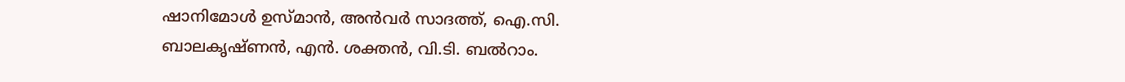ഷാനിമോൾ ഉസ്മാൻ, അൻവർ സാദത്ത്, ഐ.സി. ബാലകൃഷ്ണൻ, എൻ. ശക്തൻ, വി.ടി. ബൽറാം.